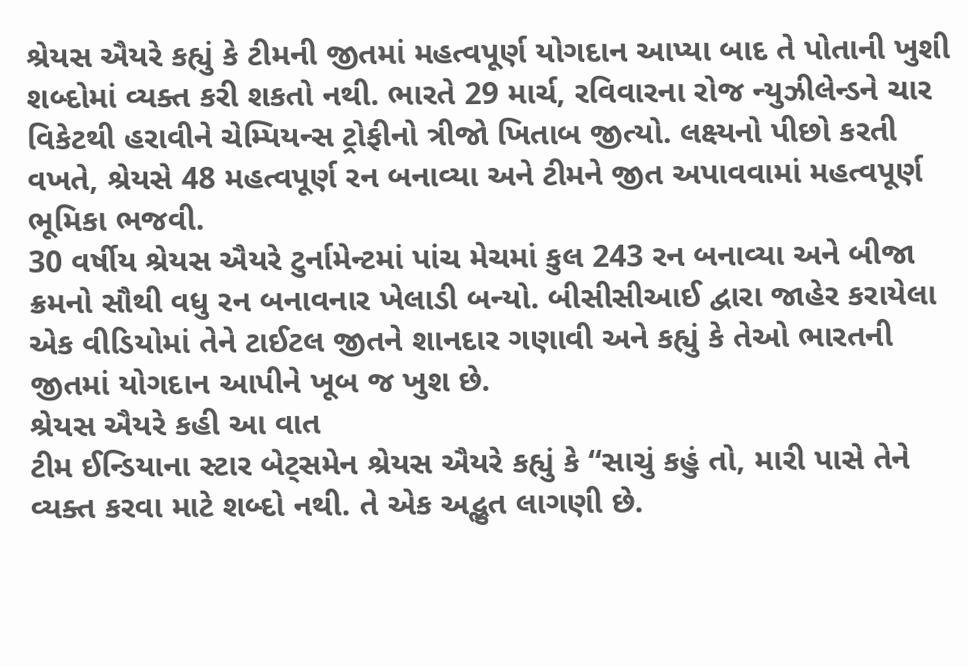શ્રેયસ ઐયરે કહ્યું કે ટીમની જીતમાં મહત્વપૂર્ણ યોગદાન આપ્યા બાદ તે પોતાની ખુશી શબ્દોમાં વ્યક્ત કરી શકતો નથી. ભારતે 29 માર્ચ, રવિવારના રોજ ન્યુઝીલેન્ડને ચાર વિકેટથી હરાવીને ચેમ્પિયન્સ ટ્રોફીનો ત્રીજો ખિતાબ જીત્યો. લક્ષ્યનો પીછો કરતી વખતે, શ્રેયસે 48 મહત્વપૂર્ણ રન બનાવ્યા અને ટીમને જીત અપાવવામાં મહત્વપૂર્ણ ભૂમિકા ભજવી.
30 વર્ષીય શ્રેયસ ઐયરે ટુર્નામેન્ટમાં પાંચ મેચમાં કુલ 243 રન બનાવ્યા અને બીજા ક્રમનો સૌથી વધુ રન બનાવનાર ખેલાડી બન્યો. બીસીસીઆઈ દ્વારા જાહેર કરાયેલા એક વીડિયોમાં તેને ટાઈટલ જીતને શાનદાર ગણાવી અને કહ્યું કે તેઓ ભારતની જીતમાં યોગદાન આપીને ખૂબ જ ખુશ છે.
શ્રેયસ ઐયરે કહી આ વાત
ટીમ ઈન્ડિયાના સ્ટાર બેટ્સમેન શ્રેયસ ઐયરે કહ્યું કે “સાચું કહું તો, મારી પાસે તેને વ્યક્ત કરવા માટે શબ્દો નથી. તે એક અદ્ભુત લાગણી છે.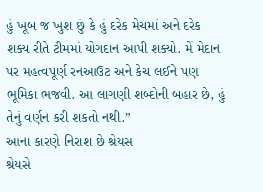હું ખૂબ જ ખુશ છું કે હું દરેક મેચમાં અને દરેક શક્ય રીતે ટીમમાં યોગદાન આપી શક્યો. મેં મેદાન પર મહત્વપૂર્ણ રનઆઉટ અને કેચ લઈને પણ ભૂમિકા ભજવી. આ લાગણી શબ્દોની બહાર છે, હું તેનું વર્ણન કરી શકતો નથી.”
આના કારણે નિરાશ છે શ્રેયસ
શ્રેયસે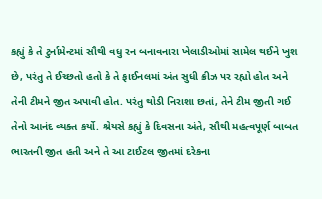કહ્યું કે તે ટુર્નામેન્ટમાં સૌથી વધુ રન બનાવનારા ખેલાડીઓમાં સામેલ થઈને ખુશ છે, પરંતુ તે ઈચ્છતો હતો કે તે ફાઈનલમાં અંત સુધી ક્રીઝ પર રહ્યો હોત અને તેની ટીમને જીત અપાવી હોત. પરંતુ થોડી નિરાશા છતાં, તેને ટીમ જીતી ગઈ તેનો આનંદ વ્યક્ત કર્યો. શ્રેયસે કહ્યું કે દિવસના અંતે, સૌથી મહત્વપૂર્ણ બાબત ભારતની જીત હતી અને તે આ ટાઈટલ જીતમાં દરેકના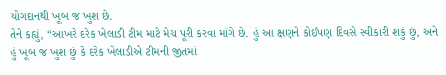યોગદાનથી ખૂબ જ ખુશ છે.
તેને કહ્યું, “આખરે દરેક ખેલાડી ટીમ માટે મેચ પૂરી કરવા માંગે છે. હું આ ક્ષણને કોઈપણ દિવસે સ્વીકારી શકું છું, અને હું ખૂબ જ ખુશ છું કે દરેક ખેલાડીએ ટીમની જીતમાં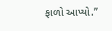ફાળો આપ્યો.”